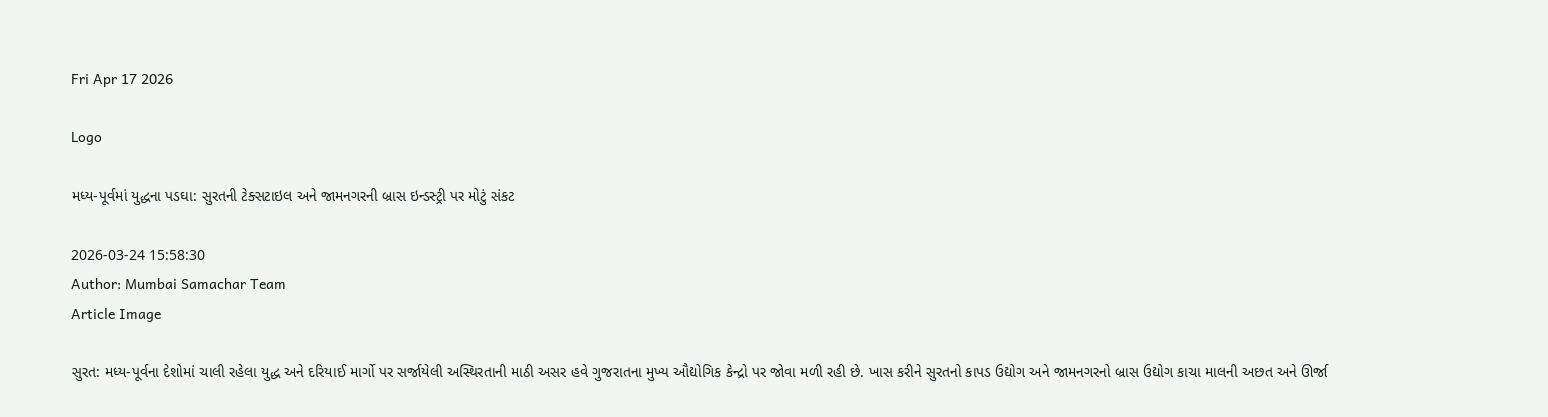Fri Apr 17 2026

Logo

મધ્ય-પૂર્વમાં યુદ્ધના પડઘા: સુરતની ટેક્સટાઇલ અને જામનગરની બ્રાસ ઇન્ડસ્ટ્રી પર મોટું સંકટ

2026-03-24 15:58:30
Author: Mumbai Samachar Team
Article Image

સુરત: મધ્ય-પૂર્વના દેશોમાં ચાલી રહેલા યુદ્ધ અને દરિયાઈ માર્ગો પર સર્જાયેલી અસ્થિરતાની માઠી અસર હવે ગુજરાતના મુખ્ય ઔદ્યોગિક કેન્દ્રો પર જોવા મળી રહી છે. ખાસ કરીને સુરતનો કાપડ ઉદ્યોગ અને જામનગરનો બ્રાસ ઉદ્યોગ કાચા માલની અછત અને ઊર્જા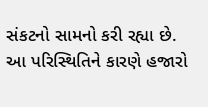સંકટનો સામનો કરી રહ્યા છે. આ પરિસ્થિતિને કારણે હજારો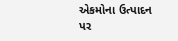એકમોના ઉત્પાદન પર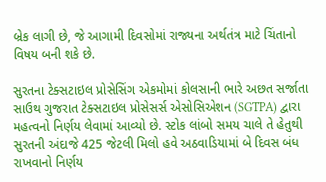બ્રેક લાગી છે, જે આગામી દિવસોમાં રાજ્યના અર્થતંત્ર માટે ચિંતાનો વિષય બની શકે છે.

સુરતના ટેક્સટાઇલ પ્રોસેસિંગ એકમોમાં કોલસાની ભારે અછત સર્જાતા સાઉથ ગુજરાત ટેક્સટાઇલ પ્રોસેસર્સ એસોસિએશન (SGTPA) દ્વારા મહત્વનો નિર્ણય લેવામાં આવ્યો છે. સ્ટોક લાંબો સમય ચાલે તે હેતુથી સુરતની અંદાજે 425 જેટલી મિલો હવે અઠવાડિયામાં બે દિવસ બંધ રાખવાનો નિર્ણય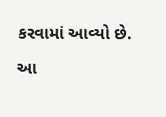કરવામાં આવ્યો છે.

આ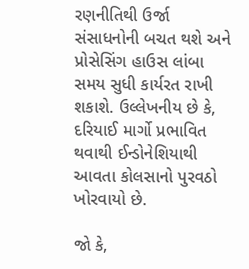રણનીતિથી ઉર્જા સંસાધનોની બચત થશે અને પ્રોસેસિંગ હાઉસ લાંબા સમય સુધી કાર્યરત રાખી શકાશે. ઉલ્લેખનીય છે કે, દરિયાઈ માર્ગો પ્રભાવિત થવાથી ઈન્ડોનેશિયાથી આવતા કોલસાનો પુરવઠો ખોરવાયો છે.

જો કે,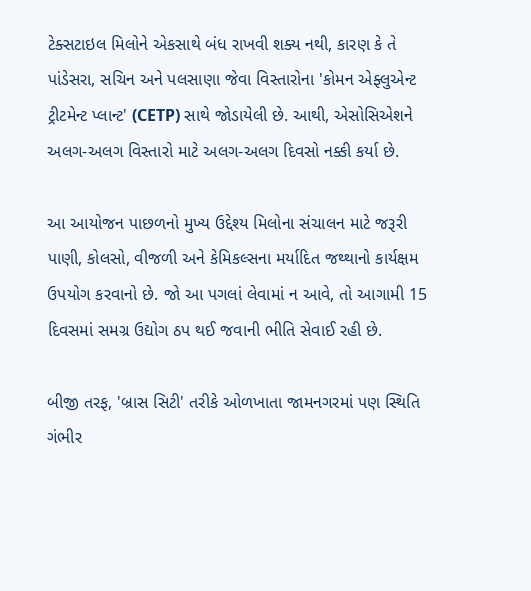ટેક્સટાઇલ મિલોને એકસાથે બંધ રાખવી શક્ય નથી, કારણ કે તે પાંડેસરા, સચિન અને પલસાણા જેવા વિસ્તારોના 'કોમન એફ્લુએન્ટ ટ્રીટમેન્ટ પ્લાન્ટ' (CETP) સાથે જોડાયેલી છે. આથી, એસોસિએશને અલગ-અલગ વિસ્તારો માટે અલગ-અલગ દિવસો નક્કી કર્યા છે.

આ આયોજન પાછળનો મુખ્ય ઉદ્દેશ્ય મિલોના સંચાલન માટે જરૂરી પાણી, કોલસો, વીજળી અને કેમિકલ્સના મર્યાદિત જથ્થાનો કાર્યક્ષમ ઉપયોગ કરવાનો છે. જો આ પગલાં લેવામાં ન આવે, તો આગામી 15 દિવસમાં સમગ્ર ઉદ્યોગ ઠપ થઈ જવાની ભીતિ સેવાઈ રહી છે.

બીજી તરફ, 'બ્રાસ સિટી' તરીકે ઓળખાતા જામનગરમાં પણ સ્થિતિ ગંભીર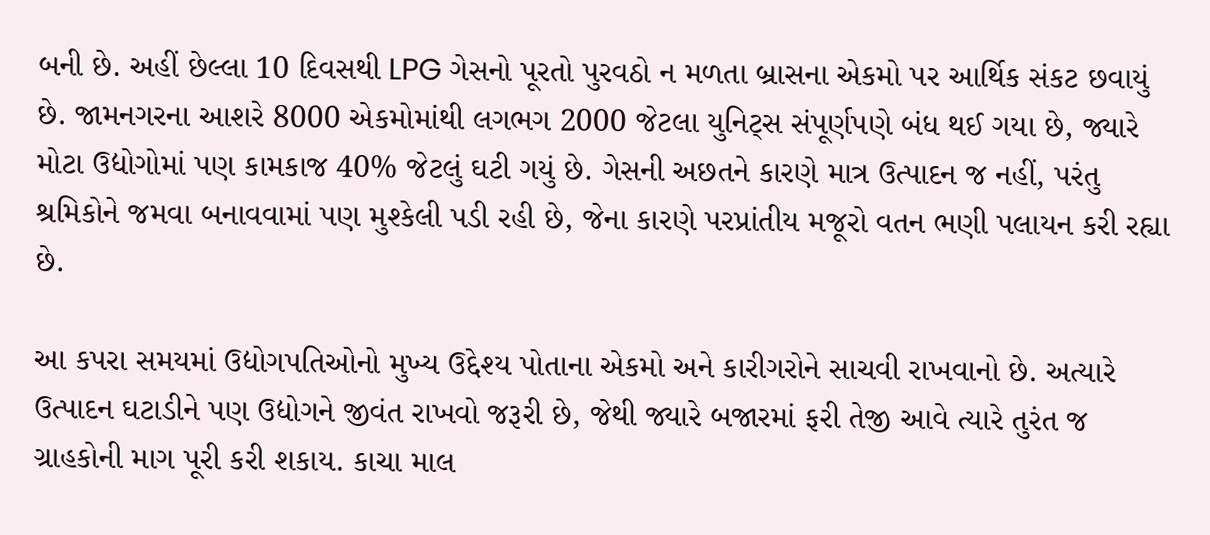બની છે. અહીં છેલ્લા 10 દિવસથી LPG ગેસનો પૂરતો પુરવઠો ન મળતા બ્રાસના એકમો પર આર્થિક સંકટ છવાયું છે. જામનગરના આશરે 8000 એકમોમાંથી લગભગ 2000 જેટલા યુનિટ્સ સંપૂર્ણપણે બંધ થઈ ગયા છે, જ્યારે મોટા ઉદ્યોગોમાં પણ કામકાજ 40% જેટલું ઘટી ગયું છે. ગેસની અછતને કારણે માત્ર ઉત્પાદન જ નહીં, પરંતુ શ્રમિકોને જમવા બનાવવામાં પણ મુશ્કેલી પડી રહી છે, જેના કારણે પરપ્રાંતીય મજૂરો વતન ભણી પલાયન કરી રહ્યા છે.

આ કપરા સમયમાં ઉદ્યોગપતિઓનો મુખ્ય ઉદ્દેશ્ય પોતાના એકમો અને કારીગરોને સાચવી રાખવાનો છે. અત્યારે ઉત્પાદન ઘટાડીને પણ ઉદ્યોગને જીવંત રાખવો જરૂરી છે, જેથી જ્યારે બજારમાં ફરી તેજી આવે ત્યારે તુરંત જ ગ્રાહકોની માગ પૂરી કરી શકાય. કાચા માલ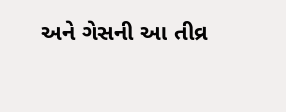અને ગેસની આ તીવ્ર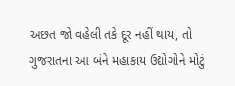અછત જો વહેલી તકે દૂર નહીં થાય, તો ગુજરાતના આ બંને મહાકાય ઉદ્યોગોને મોટું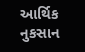આર્થિક નુકસાન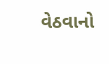વેઠવાનો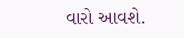વારો આવશે.